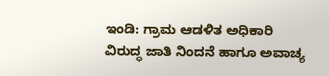ಇಂಡಿ: ಗ್ರಾಮ ಆಡಳಿತ ಅಧಿಕಾರಿ ವಿರುದ್ಧ ಜಾತಿ ನಿಂದನೆ ಹಾಗೂ ಅವಾಚ್ಯ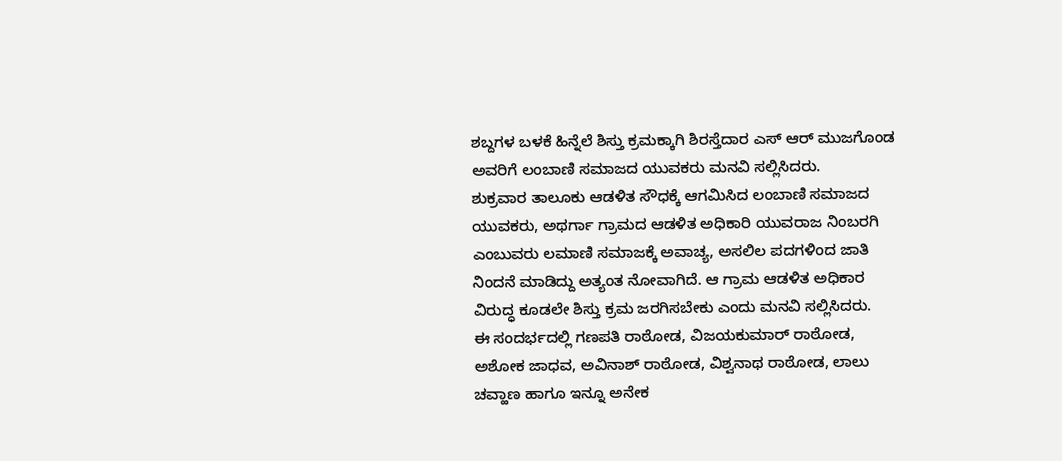ಶಬ್ದಗಳ ಬಳಕೆ ಹಿನ್ನೆಲೆ ಶಿಸ್ತು ಕ್ರಮಕ್ಕಾಗಿ ಶಿರಸ್ತೆದಾರ ಎಸ್ ಆರ್ ಮುಜಗೊಂಡ ಅವರಿಗೆ ಲಂಬಾಣಿ ಸಮಾಜದ ಯುವಕರು ಮನವಿ ಸಲ್ಲಿಸಿದರು.
ಶುಕ್ರವಾರ ತಾಲೂಕು ಆಡಳಿತ ಸೌಧಕ್ಕೆ ಆಗಮಿಸಿದ ಲಂಬಾಣಿ ಸಮಾಜದ ಯುವಕರು, ಅಥರ್ಗಾ ಗ್ರಾಮದ ಆಡಳಿತ ಅಧಿಕಾರಿ ಯುವರಾಜ ನಿಂಬರಗಿ ಎಂಬುವರು ಲಮಾಣಿ ಸಮಾಜಕ್ಕೆ ಅವಾಚ್ಯ, ಅಸಲಿಲ ಪದಗಳಿಂದ ಜಾತಿ ನಿಂದನೆ ಮಾಡಿದ್ದು ಅತ್ಯಂತ ನೋವಾಗಿದೆ. ಆ ಗ್ರಾಮ ಆಡಳಿತ ಅಧಿಕಾರ ವಿರುದ್ಧ ಕೂಡಲೇ ಶಿಸ್ತು ಕ್ರಮ ಜರಗಿಸಬೇಕು ಎಂದು ಮನವಿ ಸಲ್ಲಿಸಿದರು.
ಈ ಸಂದರ್ಭದಲ್ಲಿ ಗಣಪತಿ ರಾಠೋಡ, ವಿಜಯಕುಮಾರ್ ರಾಠೋಡ, ಅಶೋಕ ಜಾಧವ, ಅವಿನಾಶ್ ರಾಠೋಡ, ವಿಶ್ವನಾಥ ರಾಠೋಡ, ಲಾಲು ಚವ್ಹಾಣ ಹಾಗೂ ಇನ್ನೂ ಅನೇಕ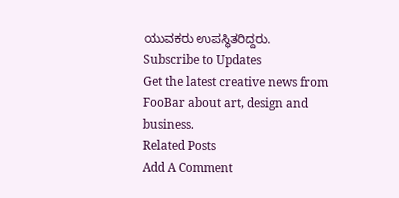ಯುವಕರು ಉಪಸ್ಥಿತರಿದ್ದರು.
Subscribe to Updates
Get the latest creative news from FooBar about art, design and business.
Related Posts
Add A Comment